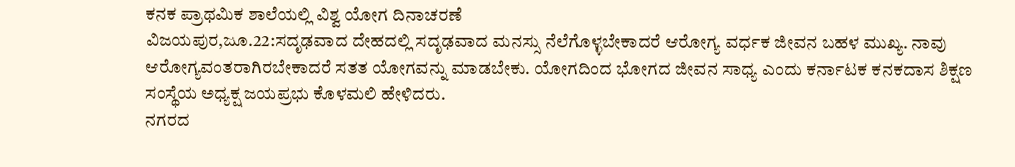ಕನಕ ಪ್ರಾಥಮಿಕ ಶಾಲೆಯಲ್ಲಿ ವಿಶ್ವ ಯೋಗ ದಿನಾಚರಣೆ
ವಿಜಯಪುರ,ಜೂ.22:ಸದೃಢವಾದ ದೇಹದಲ್ಲಿ ಸದೃಢವಾದ ಮನಸ್ಸು ನೆಲೆಗೊಳ್ಳಬೇಕಾದರೆ ಆರೋಗ್ಯ ವರ್ಧಕ ಜೀವನ ಬಹಳ ಮುಖ್ಯ. ನಾವು ಆರೋಗ್ಯವಂತರಾಗಿರಬೇಕಾದರೆ ಸತತ ಯೋಗವನ್ನು ಮಾಡಬೇಕು. ಯೋಗದಿಂದ ಭೋಗದ ಜೀವನ ಸಾಧ್ಯ ಎಂದು ಕರ್ನಾಟಕ ಕನಕದಾಸ ಶಿಕ್ಷಣ ಸಂಸ್ಥೆಯ ಅಧ್ಯಕ್ಷ ಜಯಪ್ರಭು ಕೊಳಮಲಿ ಹೇಳಿದರು.
ನಗರದ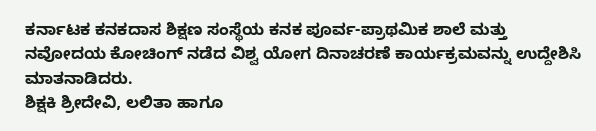ಕರ್ನಾಟಕ ಕನಕದಾಸ ಶಿಕ್ಷಣ ಸಂಸ್ಥೆಯ ಕನಕ ಪೂರ್ವ-ಪ್ರಾಥಮಿಕ ಶಾಲೆ ಮತ್ತು ನವೋದಯ ಕೋಚಿಂಗ್ ನಡೆದ ವಿಶ್ವ ಯೋಗ ದಿನಾಚರಣೆ ಕಾರ್ಯಕ್ರಮವನ್ನು ಉದ್ದೇಶಿಸಿ ಮಾತನಾಡಿದರು.
ಶಿಕ್ಷಕಿ ಶ್ರೀದೇವಿ, ಲಲಿತಾ ಹಾಗೂ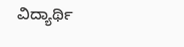ವಿದ್ಯಾರ್ಥಿ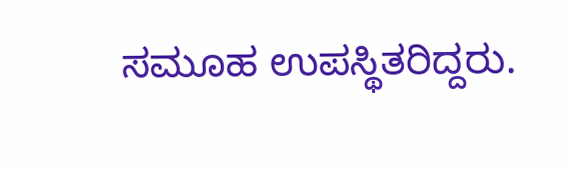ಸಮೂಹ ಉಪಸ್ಥಿತರಿದ್ದರು.